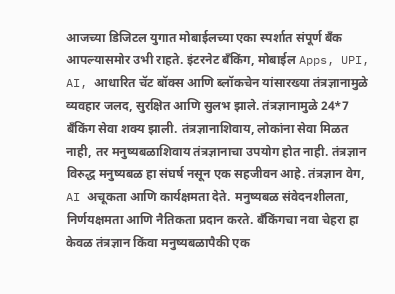आजच्या डिजिटल युगात मोबाईलच्या एका स्पर्शात संपूर्ण बँक आपल्यासमोर उभी राहते. इंटरनेट बँकिंग, मोबाईल Apps, UPI, AI, आधारित चॅट बॉक्स आणि ब्लॉकचेन यांसारख्या तंत्रज्ञानामुळे व्यवहार जलद, सुरक्षित आणि सुलभ झाले. तंत्रज्ञानामुळे 24*7 बँकिंग सेवा शक्य झाली. तंत्रज्ञानाशिवाय, लोकांना सेवा मिळत नाही, तर मनुष्यबळाशिवाय तंत्रज्ञानाचा उपयोग होत नाही. तंत्रज्ञान विरुद्ध मनुष्यबळ हा संघर्ष नसून एक सहजीवन आहे. तंत्रज्ञान वेग, AI अचूकता आणि कार्यक्षमता देते. मनुष्यबळ संवेदनशीलता, निर्णयक्षमता आणि नैतिकता प्रदान करते. बँकिंगचा नवा चेहरा हा केवळ तंत्रज्ञान किंवा मनुष्यबळापैकी एक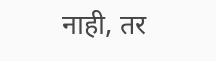नाही, तर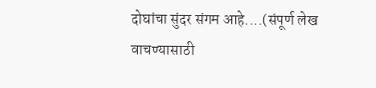दोघांचा सुंदर संगम आहे....(संपूर्ण लेख वाचण्यासाठी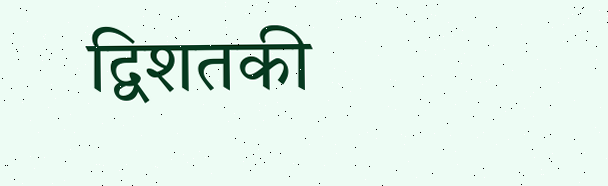द्विशतकी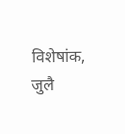विशेषांक, जुलै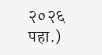२०२६ पहा.)